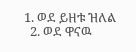1. ወደ ይዘቱ ዝለል
  2. ወደ ዋናዉ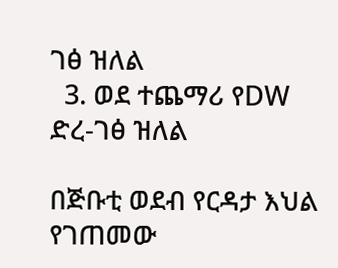ገፅ ዝለል
  3. ወደ ተጨማሪ የDW ድረ-ገፅ ዝለል

በጅቡቲ ወደብ የርዳታ እህል የገጠመው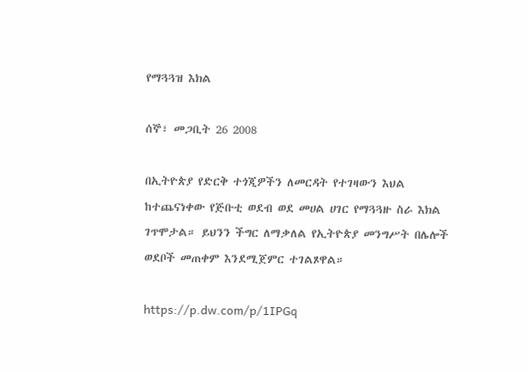የማጓጓዝ እክል

ሰኞ፣ መጋቢት 26 2008

በኢትዮጵያ የድርቅ ተጎጂዎችን ለመርዳት የተገዛውን እህል ከተጨናነቀው የጅቡቲ ወደብ ወደ መሀል ሀገር የማጓጓዙ ስራ እክል ገጥሞታል። ይህንን ችግር ለማቃለል የኢትዮጵያ መንግሥት በሌሎች ወደቦች መጠቀም እንደሚጀምር ተገልጾዋል።

https://p.dw.com/p/1IPGq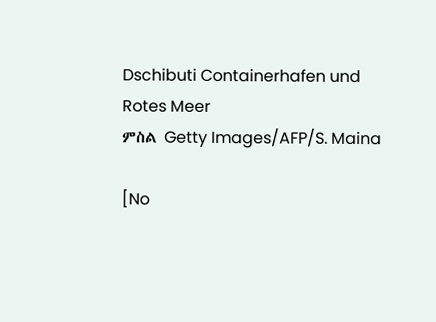Dschibuti Containerhafen und Rotes Meer
ምስል Getty Images/AFP/S. Maina

[No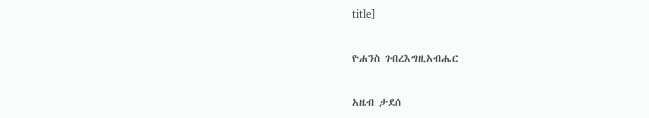title]

ዮሐንስ ገብረእግዚአብሔር

አዜብ ታደሰ